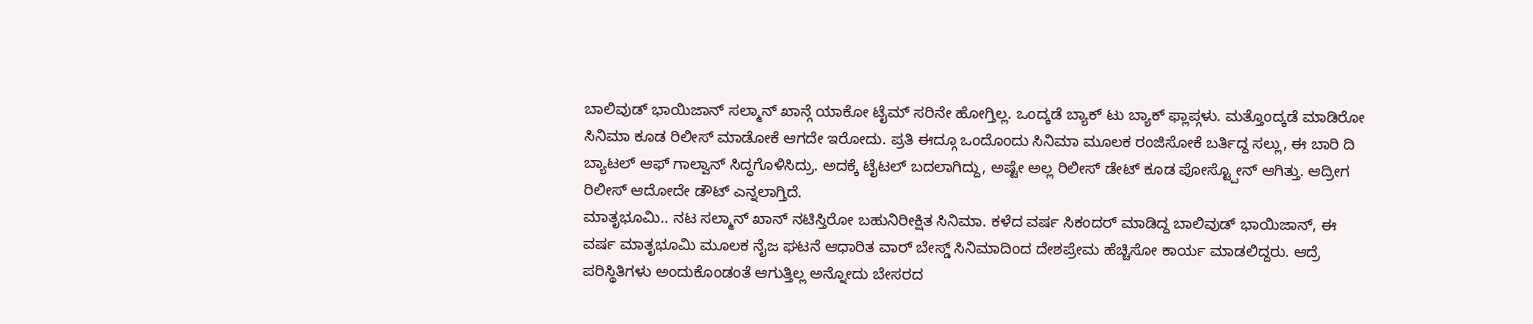ಬಾಲಿವುಡ್ ಭಾಯಿಜಾನ್ ಸಲ್ಮಾನ್ ಖಾನ್ಗೆ ಯಾಕೋ ಟೈಮ್ ಸರಿನೇ ಹೋಗ್ತಿಲ್ಲ. ಒಂದ್ಕಡೆ ಬ್ಯಾಕ್ ಟು ಬ್ಯಾಕ್ ಫ್ಲಾಪ್ಗಳು. ಮತ್ತೊಂದ್ಕಡೆ ಮಾಡಿರೋ ಸಿನಿಮಾ ಕೂಡ ರಿಲೀಸ್ ಮಾಡೋಕೆ ಆಗದೇ ಇರೋದು. ಪ್ರತಿ ಈದ್ಗೂ ಒಂದೊಂದು ಸಿನಿಮಾ ಮೂಲಕ ರಂಜಿಸೋಕೆ ಬರ್ತಿದ್ದ ಸಲ್ಲು, ಈ ಬಾರಿ ದಿ ಬ್ಯಾಟಲ್ ಆಫ್ ಗಾಲ್ವಾನ್ ಸಿದ್ಧಗೊಳಿಸಿದ್ರು. ಅದಕ್ಕೆ ಟೈಟಲ್ ಬದಲಾಗಿದ್ದು, ಅಷ್ಟೇ ಅಲ್ಲ ರಿಲೀಸ್ ಡೇಟ್ ಕೂಡ ಪೋಸ್ಟ್ಪೋನ್ ಆಗಿತ್ತು. ಆದ್ರೀಗ ರಿಲೀಸ್ ಆದೋದೇ ಡೌಟ್ ಎನ್ನಲಾಗ್ತಿದೆ.
ಮಾತೃಭೂಮಿ.. ನಟ ಸಲ್ಮಾನ್ ಖಾನ್ ನಟಿಸ್ತಿರೋ ಬಹುನಿರೀಕ್ಷಿತ ಸಿನಿಮಾ. ಕಳೆದ ವರ್ಷ ಸಿಕಂದರ್ ಮಾಡಿದ್ದ ಬಾಲಿವುಡ್ ಭಾಯಿಜಾನ್, ಈ ವರ್ಷ ಮಾತೃಭೂಮಿ ಮೂಲಕ ನೈಜ ಘಟನೆ ಆಧಾರಿತ ವಾರ್ ಬೇಸ್ಡ್ ಸಿನಿಮಾದಿಂದ ದೇಶಪ್ರೇಮ ಹೆಚ್ಚಿಸೋ ಕಾರ್ಯ ಮಾಡಲಿದ್ದರು. ಆದ್ರೆ ಪರಿಸ್ಥಿತಿಗಳು ಅಂದುಕೊಂಡಂತೆ ಆಗುತ್ತಿಲ್ಲ ಅನ್ನೋದು ಬೇಸರದ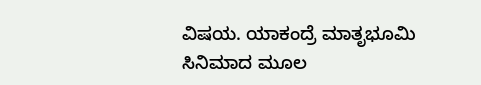ವಿಷಯ. ಯಾಕಂದ್ರೆ ಮಾತೃಭೂಮಿ ಸಿನಿಮಾದ ಮೂಲ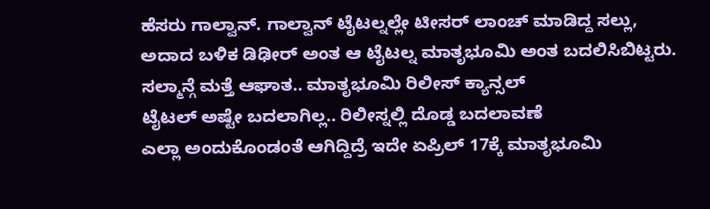ಹೆಸರು ಗಾಲ್ವಾನ್. ಗಾಲ್ವಾನ್ ಟೈಟಲ್ನಲ್ಲೇ ಟೀಸರ್ ಲಾಂಚ್ ಮಾಡಿದ್ದ ಸಲ್ಲು, ಅದಾದ ಬಳಿಕ ಡಿಢೀರ್ ಅಂತ ಆ ಟೈಟಲ್ನ ಮಾತೃಭೂಮಿ ಅಂತ ಬದಲಿಸಿಬಿಟ್ಟರು.
ಸಲ್ಮಾನ್ಗೆ ಮತ್ತೆ ಆಘಾತ.. ಮಾತೃಭೂಮಿ ರಿಲೀಸ್ ಕ್ಯಾನ್ಸಲ್
ಟೈಟಲ್ ಅಷ್ಟೇ ಬದಲಾಗಿಲ್ಲ.. ರಿಲೀಸ್ನಲ್ಲಿ ದೊಡ್ಡ ಬದಲಾವಣೆ
ಎಲ್ಲಾ ಅಂದುಕೊಂಡಂತೆ ಆಗಿದ್ದಿದ್ರೆ ಇದೇ ಏಪ್ರಿಲ್ 17ಕ್ಕೆ ಮಾತೃಭೂಮಿ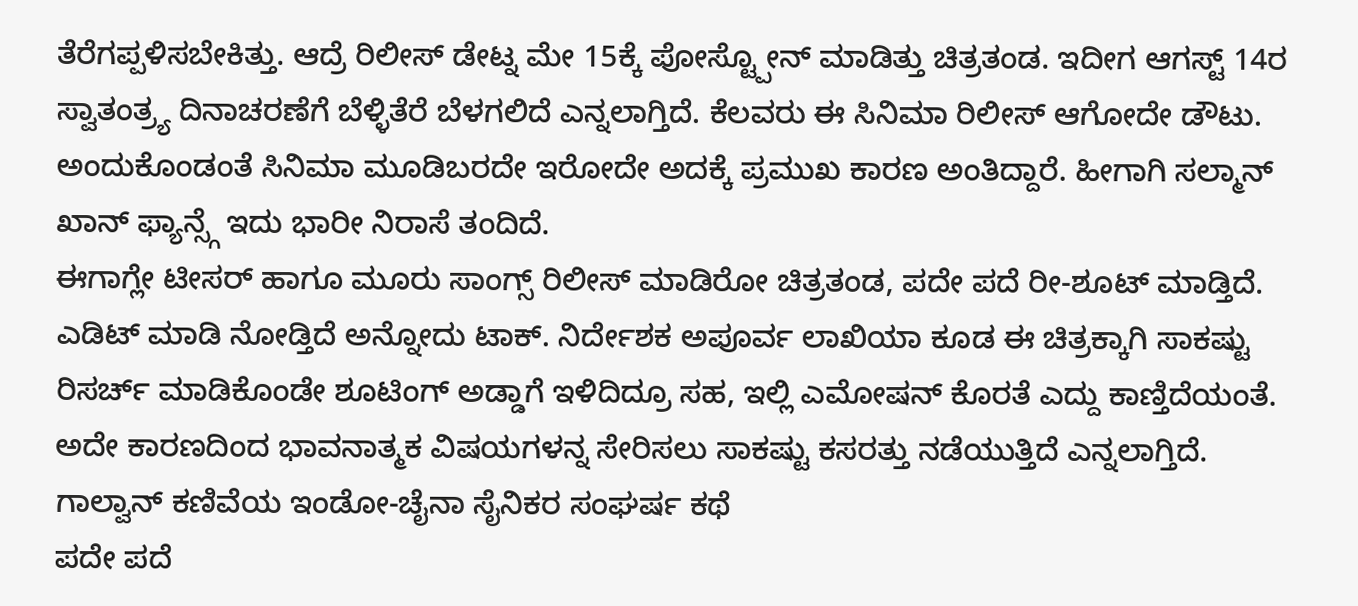ತೆರೆಗಪ್ಪಳಿಸಬೇಕಿತ್ತು. ಆದ್ರೆ ರಿಲೀಸ್ ಡೇಟ್ನ ಮೇ 15ಕ್ಕೆ ಪೋಸ್ಟ್ಪೋನ್ ಮಾಡಿತ್ತು ಚಿತ್ರತಂಡ. ಇದೀಗ ಆಗಸ್ಟ್ 14ರ ಸ್ವಾತಂತ್ರ್ಯ ದಿನಾಚರಣೆಗೆ ಬೆಳ್ಳಿತೆರೆ ಬೆಳಗಲಿದೆ ಎನ್ನಲಾಗ್ತಿದೆ. ಕೆಲವರು ಈ ಸಿನಿಮಾ ರಿಲೀಸ್ ಆಗೋದೇ ಡೌಟು. ಅಂದುಕೊಂಡಂತೆ ಸಿನಿಮಾ ಮೂಡಿಬರದೇ ಇರೋದೇ ಅದಕ್ಕೆ ಪ್ರಮುಖ ಕಾರಣ ಅಂತಿದ್ದಾರೆ. ಹೀಗಾಗಿ ಸಲ್ಮಾನ್ ಖಾನ್ ಫ್ಯಾನ್ಸ್ಗೆ ಇದು ಭಾರೀ ನಿರಾಸೆ ತಂದಿದೆ.
ಈಗಾಗ್ಲೇ ಟೀಸರ್ ಹಾಗೂ ಮೂರು ಸಾಂಗ್ಸ್ ರಿಲೀಸ್ ಮಾಡಿರೋ ಚಿತ್ರತಂಡ, ಪದೇ ಪದೆ ರೀ-ಶೂಟ್ ಮಾಡ್ತಿದೆ. ಎಡಿಟ್ ಮಾಡಿ ನೋಡ್ತಿದೆ ಅನ್ನೋದು ಟಾಕ್. ನಿರ್ದೇಶಕ ಅಪೂರ್ವ ಲಾಖಿಯಾ ಕೂಡ ಈ ಚಿತ್ರಕ್ಕಾಗಿ ಸಾಕಷ್ಟು ರಿಸರ್ಚ್ ಮಾಡಿಕೊಂಡೇ ಶೂಟಿಂಗ್ ಅಡ್ಡಾಗೆ ಇಳಿದಿದ್ರೂ ಸಹ, ಇಲ್ಲಿ ಎಮೋಷನ್ ಕೊರತೆ ಎದ್ದು ಕಾಣ್ತಿದೆಯಂತೆ. ಅದೇ ಕಾರಣದಿಂದ ಭಾವನಾತ್ಮಕ ವಿಷಯಗಳನ್ನ ಸೇರಿಸಲು ಸಾಕಷ್ಟು ಕಸರತ್ತು ನಡೆಯುತ್ತಿದೆ ಎನ್ನಲಾಗ್ತಿದೆ.
ಗಾಲ್ವಾನ್ ಕಣಿವೆಯ ಇಂಡೋ-ಚೈನಾ ಸೈನಿಕರ ಸಂಘರ್ಷ ಕಥೆ
ಪದೇ ಪದೆ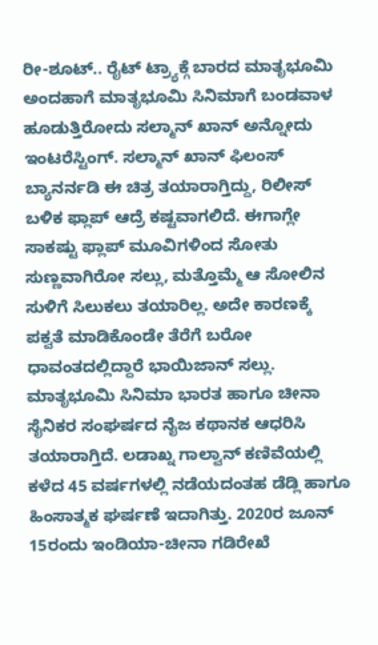ರೀ-ಶೂಟ್.. ರೈಟ್ ಟ್ರ್ಯಾಕ್ಗೆ ಬಾರದ ಮಾತೃಭೂಮಿ
ಅಂದಹಾಗೆ ಮಾತೃಭೂಮಿ ಸಿನಿಮಾಗೆ ಬಂಡವಾಳ ಹೂಡುತ್ತಿರೋದು ಸಲ್ಮಾನ್ ಖಾನ್ ಅನ್ನೋದು ಇಂಟರೆಸ್ಟಿಂಗ್. ಸಲ್ಮಾನ್ ಖಾನ್ ಫಿಲಂಸ್ ಬ್ಯಾನರ್ನಡಿ ಈ ಚಿತ್ರ ತಯಾರಾಗ್ತಿದ್ದು, ರಿಲೀಸ್ ಬಳಿಕ ಫ್ಲಾಪ್ ಆದ್ರೆ ಕಷ್ಟವಾಗಲಿದೆ. ಈಗಾಗ್ಲೇ ಸಾಕಷ್ಟು ಫ್ಲಾಪ್ ಮೂವಿಗಳಿಂದ ಸೋತು ಸುಣ್ಣವಾಗಿರೋ ಸಲ್ಲು, ಮತ್ತೊಮ್ಮೆ ಆ ಸೋಲಿನ ಸುಳಿಗೆ ಸಿಲುಕಲು ತಯಾರಿಲ್ಲ. ಅದೇ ಕಾರಣಕ್ಕೆ ಪಕ್ವತೆ ಮಾಡಿಕೊಂಡೇ ತೆರೆಗೆ ಬರೋ ಧಾವಂತದಲ್ಲಿದ್ದಾರೆ ಭಾಯಿಜಾನ್ ಸಲ್ಲು.
ಮಾತೃಭೂಮಿ ಸಿನಿಮಾ ಭಾರತ ಹಾಗೂ ಚೀನಾ ಸೈನಿಕರ ಸಂಘರ್ಷದ ನೈಜ ಕಥಾನಕ ಆಧರಿಸಿ ತಯಾರಾಗ್ತಿದೆ. ಲಡಾಖ್ನ ಗಾಲ್ವಾನ್ ಕಣಿವೆಯಲ್ಲಿ ಕಳೆದ 45 ವರ್ಷಗಳಲ್ಲಿ ನಡೆಯದಂತಹ ಡೆಡ್ಲಿ ಹಾಗೂ ಹಿಂಸಾತ್ಮಕ ಘರ್ಷಣೆ ಇದಾಗಿತ್ತು. 2020ರ ಜೂನ್ 15ರಂದು ಇಂಡಿಯಾ-ಚೀನಾ ಗಡಿರೇಖೆ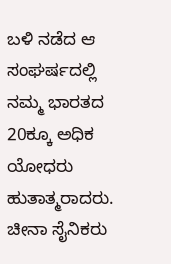ಬಳಿ ನಡೆದ ಆ ಸಂಘರ್ಷದಲ್ಲಿ ನಮ್ಮ ಭಾರತದ 20ಕ್ಕೂ ಅಧಿಕ ಯೋಧರು ಹುತಾತ್ಮರಾದರು. ಚೀನಾ ಸೈನಿಕರು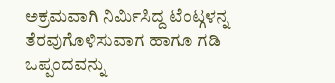ಅಕ್ರಮವಾಗಿ ನಿರ್ಮಿಸಿದ್ದ ಟೆಂಟ್ಗಳನ್ನ ತೆರವುಗೊಳಿಸುವಾಗ ಹಾಗೂ ಗಡಿ ಒಪ್ಪಂದವನ್ನು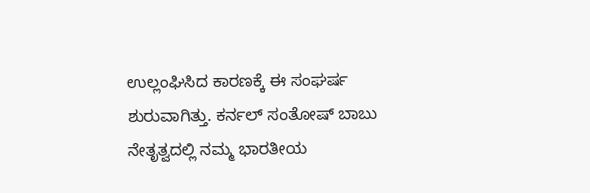ಉಲ್ಲಂಘಿಸಿದ ಕಾರಣಕ್ಕೆ ಈ ಸಂಘರ್ಷ ಶುರುವಾಗಿತ್ತು. ಕರ್ನಲ್ ಸಂತೋಷ್ ಬಾಬು ನೇತೃತ್ವದಲ್ಲಿ ನಮ್ಮ ಭಾರತೀಯ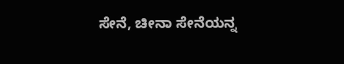ಸೇನೆ, ಚೀನಾ ಸೇನೆಯನ್ನ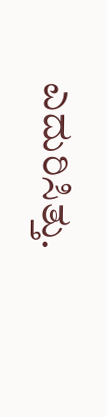ಎದುರಿಸಿತ್ತು.